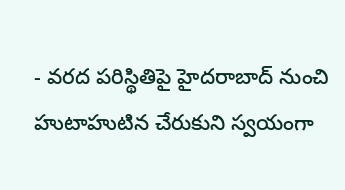- వరద పరిస్థితిపై హైదరాబాద్ నుంచి హుటాహుటిన చేరుకుని స్వయంగా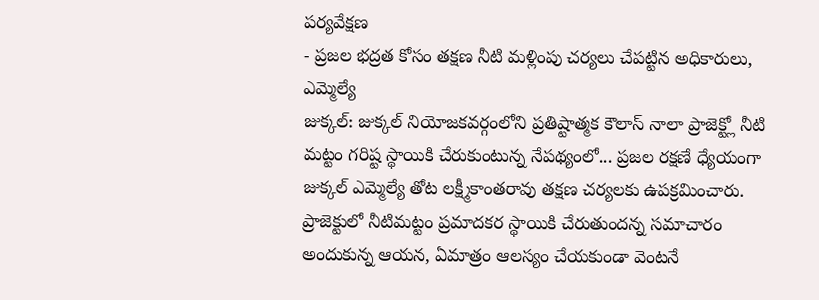పర్యవేక్షణ
- ప్రజల భద్రత కోసం తక్షణ నీటి మళ్లింపు చర్యలు చేపట్టిన అధికారులు, ఎమ్మెల్యే
జుక్కల్: జుక్కల్ నియోజకవర్గంలోని ప్రతిష్టాత్మక కౌలాస్ నాలా ప్రాజెక్ట్లో నీటి మట్టం గరిష్ట స్థాయికి చేరుకుంటున్న నేపథ్యంలో... ప్రజల రక్షణే ధ్యేయంగా జుక్కల్ ఎమ్మెల్యే తోట లక్ష్మీకాంతరావు తక్షణ చర్యలకు ఉపక్రమించారు.
ప్రాజెక్టులో నీటిమట్టం ప్రమాదకర స్థాయికి చేరుతుందన్న సమాచారం అందుకున్న ఆయన, ఏమాత్రం ఆలస్యం చేయకుండా వెంటనే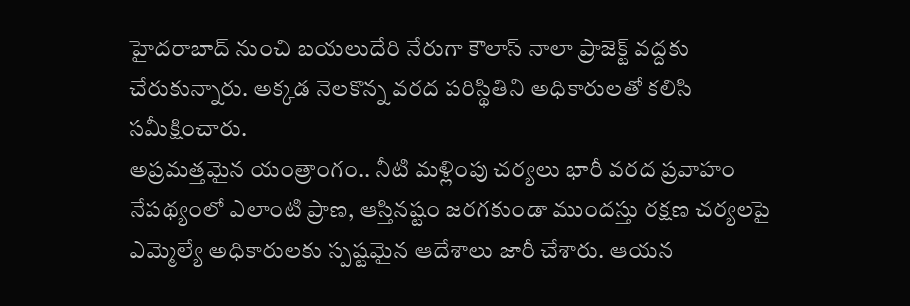హైదరాబాద్ నుంచి బయలుదేరి నేరుగా కౌలాస్ నాలా ప్రాజెక్ట్ వద్దకు చేరుకున్నారు. అక్కడ నెలకొన్న వరద పరిస్థితిని అధికారులతో కలిసి సమీక్షించారు.
అప్రమత్తమైన యంత్రాంగం.. నీటి మళ్లింపు చర్యలు భారీ వరద ప్రవాహం నేపథ్యంలో ఎలాంటి ప్రాణ, ఆస్తినష్టం జరగకుండా ముందస్తు రక్షణ చర్యలపై ఎమ్మెల్యే అధికారులకు స్పష్టమైన ఆదేశాలు జారీ చేశారు. ఆయన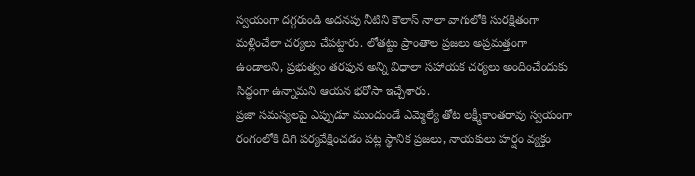స్వయంగా దగ్గరుండి అదనపు నీటిని కౌలాస్ నాలా వాగులోకి సురక్షితంగా మళ్లించేలా చర్యలు చేపట్టారు. లోతట్టు ప్రాంతాల ప్రజలు అప్రమత్తంగా ఉండాలని, ప్రభుత్వం తరఫున అన్ని విధాలా సహాయక చర్యలు అందించేందుకు సిద్ధంగా ఉన్నామని ఆయన భరోసా ఇచ్చేశారు.
ప్రజా సమస్యలపై ఎప్పుడూ ముందుండే ఎమ్మెల్యే తోట లక్ష్మీకాంతరావు స్వయంగా రంగంలోకి దిగి పర్యవేక్షించడం పట్ల స్థానిక ప్రజలు, నాయకులు హర్షం వ్యక్తం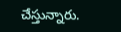చేస్తున్నారు.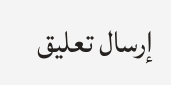إرسال تعليق